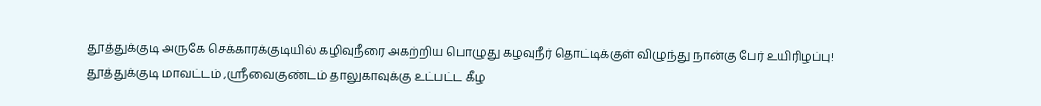தூத்துக்குடி அருகே செக்காரக்குடியில் கழிவுநீரை அகற்றிய பொழுது கழவுநீர் தொட்டிக்குள் விழுந்து நான்கு பேர் உயிரிழப்பு!
தூத்துக்குடி மாவட்டம் ,ஸ்ரீவைகுண்டம் தாலுகாவுக்கு உட்பட்ட கீழ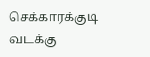செக்காரக்குடி வடக்கு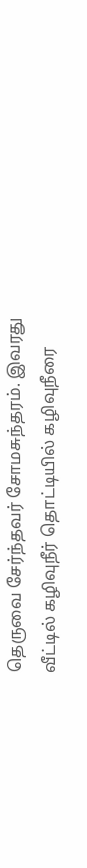தெருவை சேர்ந்தவர் சோமசுந்தரம். இவரது வீட்டில் கழிவுநீர் தொட்டியில் கழிவுநீரை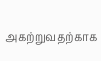அகற்றுவதற்காக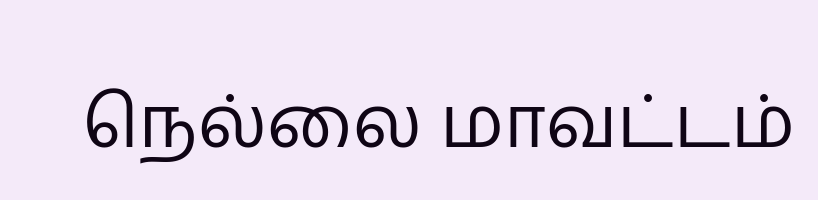நெல்லை மாவட்டம்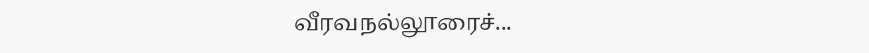வீரவநல்லூரைச்...